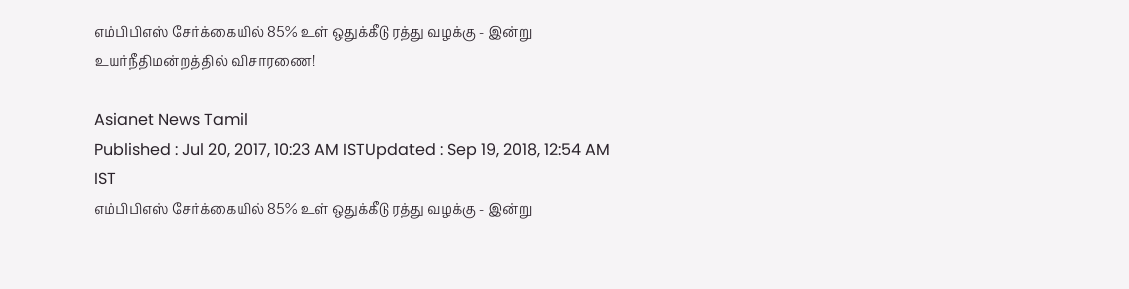எம்பிபிஎஸ் சேர்க்கையில் 85% உள் ஒதுக்கீடு ரத்து வழக்கு - இன்று உயர்நீதிமன்றத்தில் விசாரணை!

Asianet News Tamil
Published : Jul 20, 2017, 10:23 AM ISTUpdated : Sep 19, 2018, 12:54 AM IST
எம்பிபிஎஸ் சேர்க்கையில் 85% உள் ஒதுக்கீடு ரத்து வழக்கு - இன்று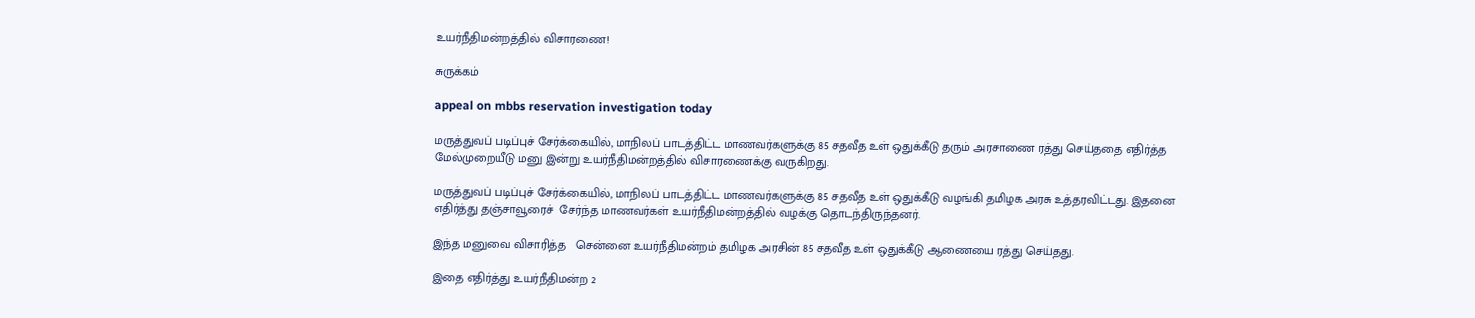உயர்நீதிமன்றத்தில் விசாரணை!

சுருக்கம்

appeal on mbbs reservation investigation today

மருத்துவப் படிப்புச் சேர்க்கையில், மாநிலப் பாடத்திட்ட மாணவர்களுக்கு 85 சதவீத உள் ஒதுக்கீடு தரும் அரசாணை ரத்து செய்ததை எதிர்த்த மேல்முறையீடு மனு இன்று உயர்நீதிமன்றத்தில் விசாரணைக்கு வருகிறது.

மருத்துவப் படிப்புச் சேர்க்கையில், மாநிலப் பாடத்திட்ட மாணவர்களுக்கு 85 சதவீத உள் ஒதுக்கீடு வழங்கி தமிழக அரசு உத்தரவிட்டது. இதனை எதிர்த்து தஞ்சாவூரைச்  சேர்ந்த மாணவர்கள் உயர்நீதிமன்றத்தில் வழக்கு தொடந்திருந்தனர்.

இந்த மனுவை விசாரித்த   சென்னை உயர்நீதிமன்றம் தமிழக அரசின் 85 சதவீத உள் ஒதுக்கீடு ஆணையை ரத்து செய்தது.

இதை எதிர்த்து உயர்நீதிமன்ற 2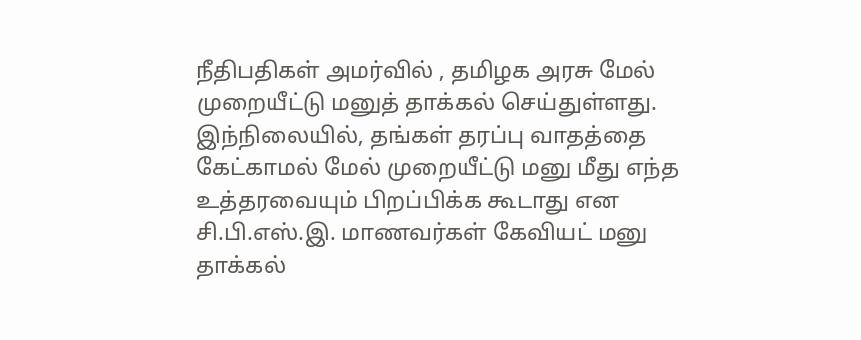நீதிபதிகள் அமர்வில் , தமிழக அரசு மேல் முறையீட்டு மனுத் தாக்கல் செய்துள்ளது. இந்நிலையில், தங்கள் தரப்பு வாதத்தை கேட்காமல் மேல் முறையீட்டு மனு மீது எந்த உத்தரவையும் பிறப்பிக்க கூடாது என சி.பி.எஸ்.இ. மாணவர்கள் கேவியட் மனு தாக்கல்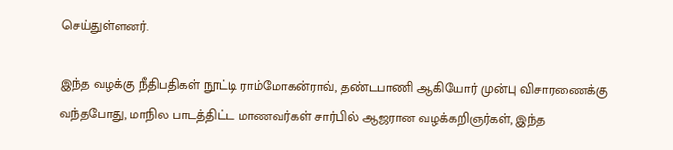செய்துள்ளனர்.

இந்த வழக்கு நீதிபதிகள் நூட்டி ராம்மோகன்ராவ், தண்டபாணி ஆகியோர் முன்பு விசாரணைக்கு வந்தபோது, மாநில பாடத்திட்ட மாணவர்கள் சார்பில் ஆஜரான வழக்கறிஞர்கள், இந்த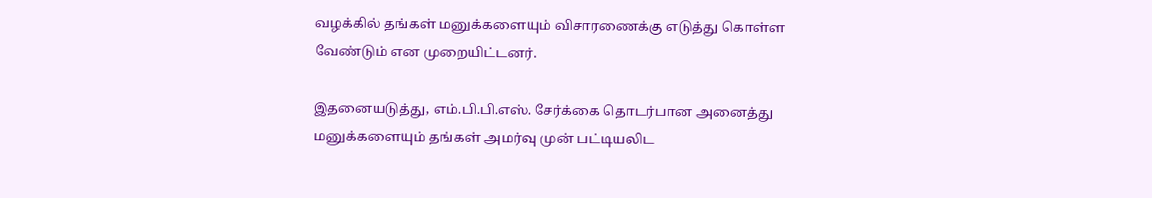வழக்கில் தங்கள் மனுக்களையும் விசாரணைக்கு எடுத்து கொள்ள வேண்டும் என முறையிட்டனர்.

இதனையடுத்து, எம்.பி.பி.எஸ். சேர்க்கை தொடர்பான அனைத்து மனுக்களையும் தங்கள் அமர்வு முன் பட்டியலிட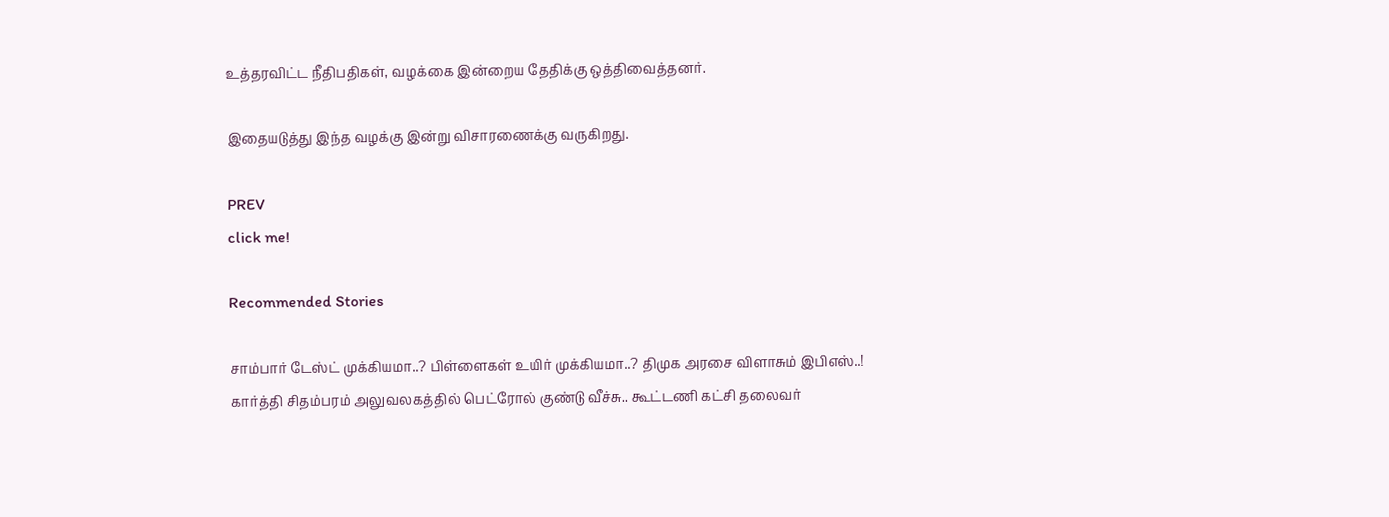உத்தரவிட்ட நீதிபதிகள், வழக்கை இன்றைய தேதிக்கு ஒத்திவைத்தனர்.

இதையடுத்து இந்த வழக்கு இன்று விசாரணைக்கு வருகிறது.

PREV
click me!

Recommended Stories

சாம்பார் டேஸ்ட் முக்கியமா..? பிள்ளைகள் உயிர் முக்கியமா..? திமுக அரசை விளாசும் இபிஎஸ்..!
கார்த்தி சிதம்பரம் அலுவலகத்தில் பெட்ரோல் குண்டு வீச்சு.. கூட்டணி கட்சி தலைவர்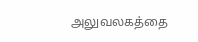அலுவலகத்தை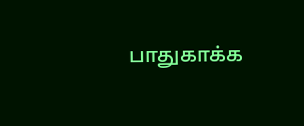பாதுகாக்க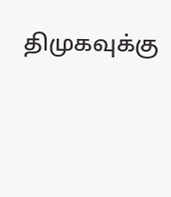திமுகவுக்கு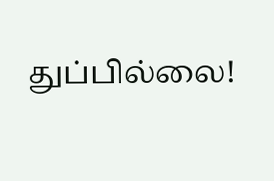துப்பில்லை!